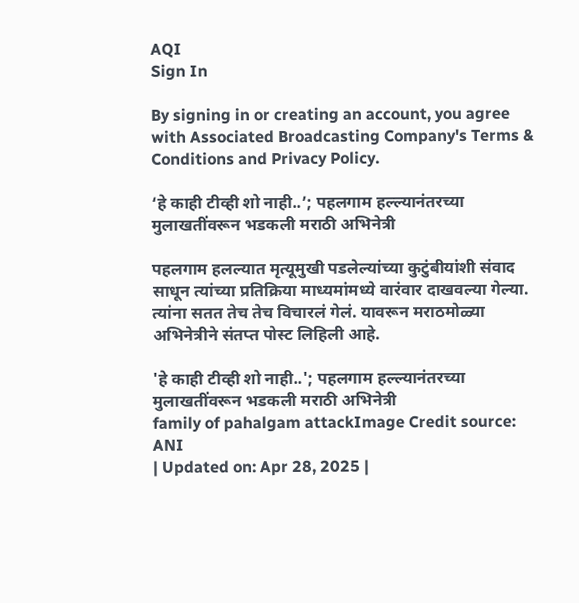AQI
Sign In

By signing in or creating an account, you agree with Associated Broadcasting Company's Terms & Conditions and Privacy Policy.

‘हे काही टीव्ही शो नाही..’; पहलगाम हल्ल्यानंतरच्या मुलाखतींवरून भडकली मराठी अभिनेत्री

पहलगाम हलल्यात मृत्यूमुखी पडलेल्यांच्या कुटुंबीयांशी संवाद साधून त्यांच्या प्रतिक्रिया माध्यमांमध्ये वारंवार दाखवल्या गेल्या. त्यांना सतत तेच तेच विचारलं गेलं. यावरून मराठमोळ्या अभिनेत्रीने संतप्त पोस्ट लिहिली आहे.

'हे काही टीव्ही शो नाही..'; पहलगाम हल्ल्यानंतरच्या मुलाखतींवरून भडकली मराठी अभिनेत्री
family of pahalgam attackImage Credit source: ANI
| Updated on: Apr 28, 2025 |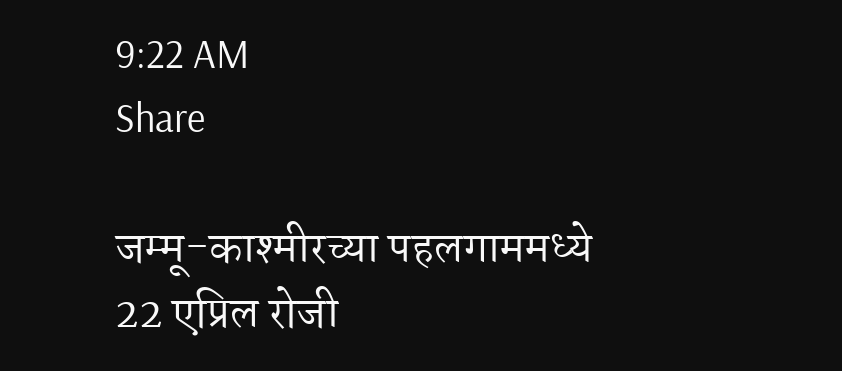9:22 AM
Share

जम्मू-काश्मीरच्या पहलगाममध्ये 22 एप्रिल रोजी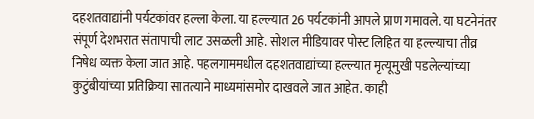दहशतवाद्यांनी पर्यटकांवर हल्ला केला. या हल्ल्यात 26 पर्यटकांनी आपले प्राण गमावले. या घटनेनंतर संपूर्ण देशभरात संतापाची लाट उसळली आहे. सोशल मीडियावर पोस्ट लिहित या हल्ल्याचा तीव्र निषेध व्यक्त केला जात आहे. पहलगाममधील दहशतवाद्यांच्या हल्ल्यात मृत्यूमुखी पडलेल्यांच्या कुटुंबीयांच्या प्रतिक्रिया सातत्याने माध्यमांसमोर दाखवले जात आहेत. काही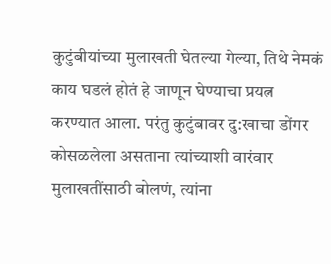कुटुंबीयांच्या मुलाखती घेतल्या गेल्या, तिथे नेमकं काय घडलं होतं हे जाणून घेण्याचा प्रयत्न करण्यात आला. परंतु कुटुंबावर दु:खाचा डोंगर कोसळलेला असताना त्यांच्याशी वारंवार मुलाखतींसाठी बोलणं, त्यांना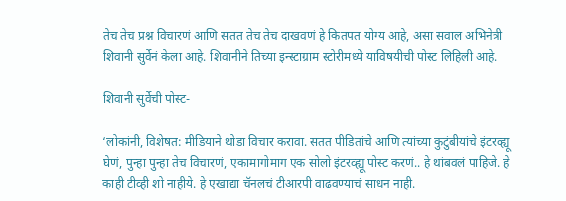तेच तेच प्रश्न विचारणं आणि सतत तेच तेच दाखवणं हे कितपत योग्य आहे, असा सवाल अभिनेत्री शिवानी सुर्वेनं केला आहे. शिवानीने तिच्या इन्स्टाग्राम स्टोरीमध्ये याविषयीची पोस्ट लिहिली आहे.

शिवानी सुर्वेची पोस्ट-

‘लोकांनी, विशेषत: मीडियाने थोडा विचार करावा. सतत पीडितांचे आणि त्यांच्या कुटुंबीयांचे इंटरव्ह्यू घेणं, पुन्हा पुन्हा तेच विचारणं, एकामागोमाग एक सोलो इंटरव्ह्यू पोस्ट करणं.. हे थांबवलं पाहिजे. हे काही टीव्ही शो नाहीये. हे एखाद्या चॅनलचं टीआरपी वाढवण्याचं साधन नाही.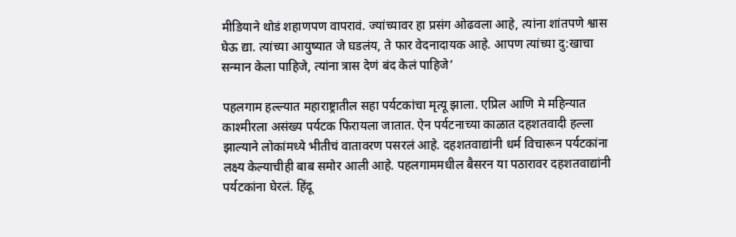मीडियाने थोडं शहाणपण वापरावं. ज्यांच्यावर हा प्रसंग ओढवला आहे, त्यांना शांतपणे श्वास घेऊ द्या. त्यांच्या आयुष्यात जे घडलंय, ते फार वेदनादायक आहे. आपण त्यांच्या दु:खाचा सन्मान केला पाहिजे, त्यांना त्रास देणं बंद केलं पाहिजे’

पहलगाम हल्ल्यात महाराष्ट्रातील सहा पर्यटकांचा मृत्यू झाला. एप्रिल आणि मे महिन्यात काश्मीरला असंख्य पर्यटक फिरायला जातात. ऐन पर्यटनाच्या काळात दहशतवादी हल्ला झाल्याने लोकांमध्ये भीतीचं वातावरण पसरलं आहे. दहशतवाद्यांनी धर्म विचारून पर्यटकांना लक्ष्य केल्याचीही बाब समोर आली आहे. पहलगाममधील बैसरन या पठारावर दहशतवाद्यांनी पर्यटकांना घेरलं. हिंदू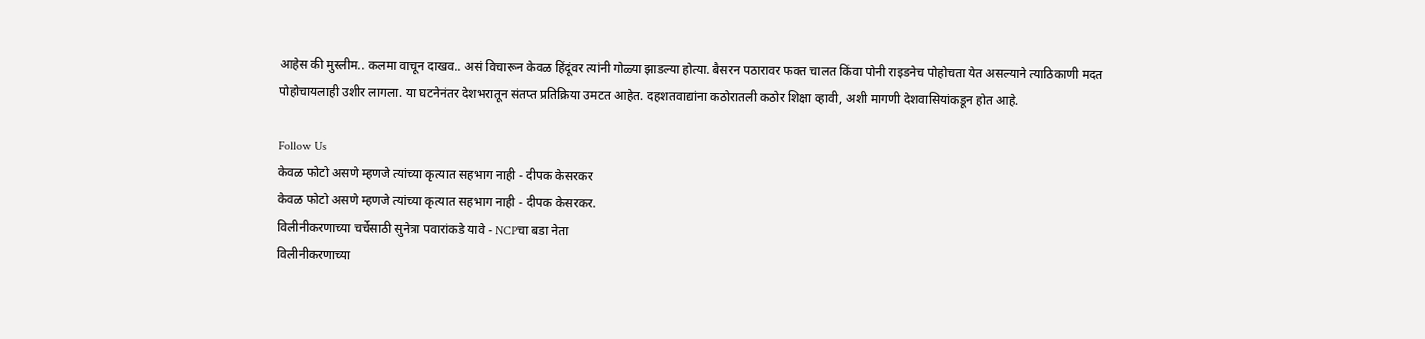आहेस की मुस्लीम.. कलमा वाचून दाखव.. असं विचारून केवळ हिंदूंवर त्यांनी गोळ्या झाडल्या होत्या. बैसरन पठारावर फक्त चालत किंवा पोनी राइडनेच पोहोचता येत असल्याने त्याठिकाणी मदत पोहोचायलाही उशीर लागला. या घटनेनंतर देशभरातून संतप्त प्रतिक्रिया उमटत आहेत. दहशतवाद्यांना कठोरातली कठोर शिक्षा व्हावी, अशी मागणी देशवासियांकडून होत आहे.

Follow Us
केवळ फोटो असणे म्हणजे त्यांच्या कृत्यात सहभाग नाही - दीपक केसरकर
केवळ फोटो असणे म्हणजे त्यांच्या कृत्यात सहभाग नाही - दीपक केसरकर.
विलीनीकरणाच्या चर्चेसाठी सुनेत्रा पवारांकडे यावे - NCPचा बडा नेता
विलीनीकरणाच्या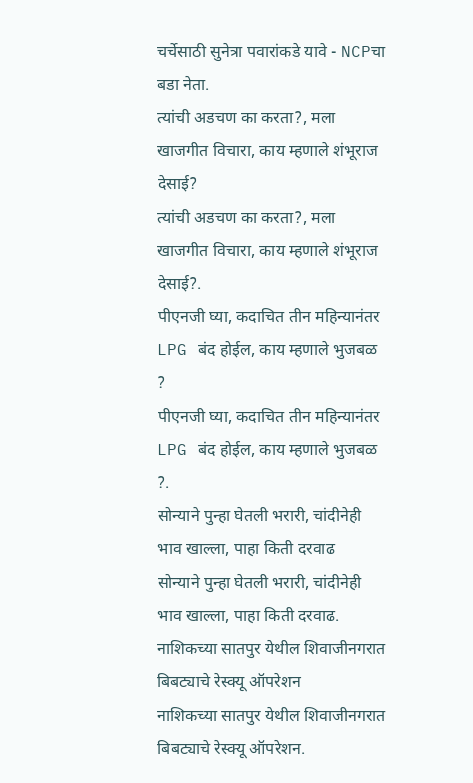चर्चेसाठी सुनेत्रा पवारांकडे यावे - NCPचा बडा नेता.
त्यांची अडचण का करता?, मला खाजगीत विचारा, काय म्हणाले शंभूराज देसाई?
त्यांची अडचण का करता?, मला खाजगीत विचारा, काय म्हणाले शंभूराज देसाई?.
पीएनजी घ्या, कदाचित तीन महिन्यानंतर LPG बंद होईल, काय म्हणाले भुजबळ ?
पीएनजी घ्या, कदाचित तीन महिन्यानंतर LPG बंद होईल, काय म्हणाले भुजबळ ?.
सोन्याने पुन्हा घेतली भरारी, चांदीनेही भाव खाल्ला, पाहा किती दरवाढ
सोन्याने पुन्हा घेतली भरारी, चांदीनेही भाव खाल्ला, पाहा किती दरवाढ.
नाशिकच्या सातपुर येथील शिवाजीनगरात बिबट्याचे रेस्क्यू ऑपरेशन
नाशिकच्या सातपुर येथील शिवाजीनगरात बिबट्याचे रेस्क्यू ऑपरेशन.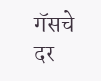गॅसचे दर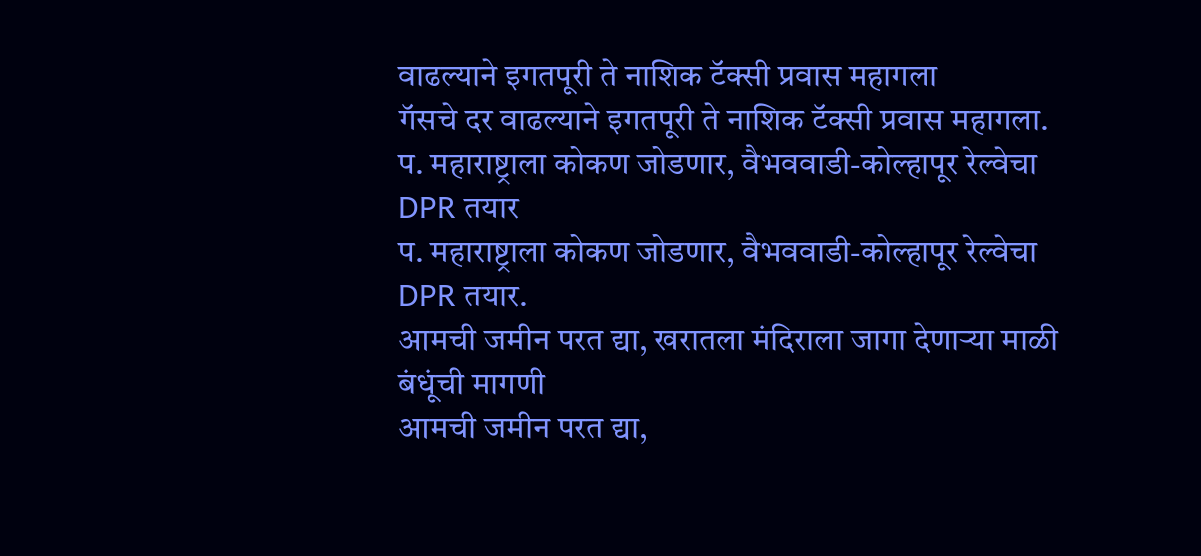वाढल्याने इगतपूरी ते नाशिक टॅक्सी प्रवास महागला
गॅसचे दर वाढल्याने इगतपूरी ते नाशिक टॅक्सी प्रवास महागला.
प. महाराष्ट्राला कोकण जोडणार, वैभववाडी-कोल्हापूर रेल्वेचा DPR तयार
प. महाराष्ट्राला कोकण जोडणार, वैभववाडी-कोल्हापूर रेल्वेचा DPR तयार.
आमची जमीन परत द्या, खरातला मंदिराला जागा देणाऱ्या माळी बंधूंची मागणी
आमची जमीन परत द्या,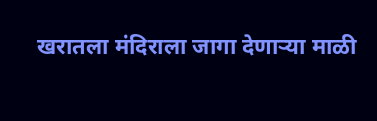खरातला मंदिराला जागा देणाऱ्या माळी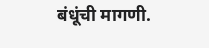बंधूंची मागणी.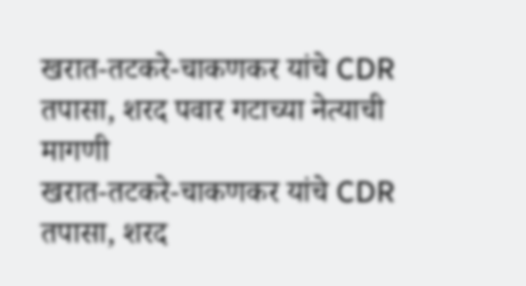खरात-तटकरे-चाकणकर यांचे CDR तपासा, शरद पवार गटाच्या नेत्याची मागणी
खरात-तटकरे-चाकणकर यांचे CDR तपासा, शरद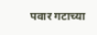पवार गटाच्या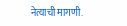नेत्याची मागणी.